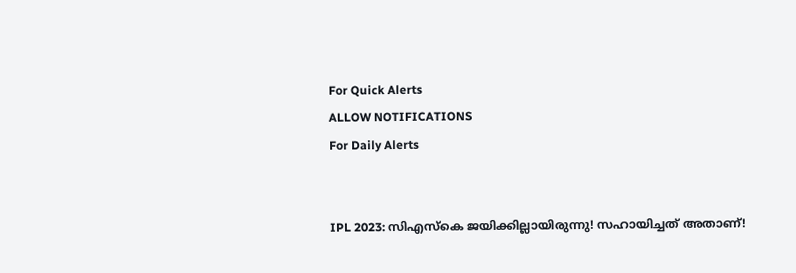For Quick Alerts
ALLOW NOTIFICATIONS
For Daily Alerts


IPL 2023: സിഎസ്‌കെ ജയിക്കില്ലായിരുന്നു! സഹായിച്ചത് അതാണ്!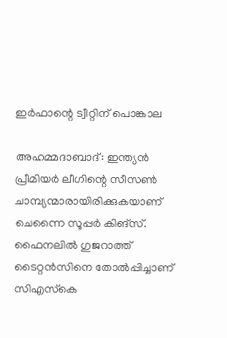ഇര്‍ഫാന്റെ ട്വീറ്റിന് പൊങ്കാല

അഹമ്മദാബാദ്: ഇന്ത്യന്‍ പ്രീമിയര്‍ ലീഗിന്റെ സീസണ്‍ ചാമ്പ്യന്മാരായിരിക്കുകയാണ് ചെന്നൈ സൂപ്പര്‍ കിങ്‌സ്. ഫൈനലില്‍ ഗുജറാത്ത് ടൈറ്റന്‍സിനെ തോല്‍പ്പിച്ചാണ് സിഎസ്‌കെ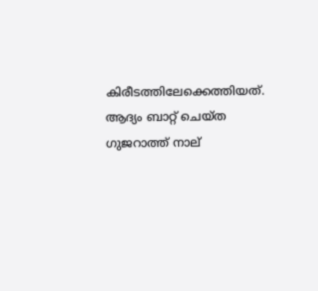കിരീടത്തിലേക്കെത്തിയത്. ആദ്യം ബാറ്റ് ചെയ്ത ഗുജറാത്ത് നാല്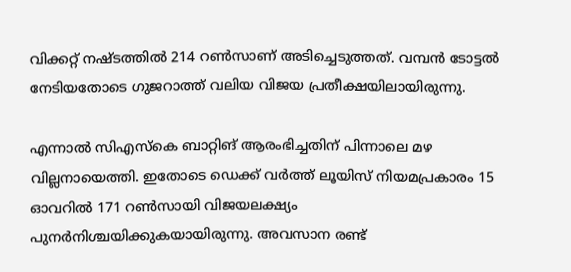വിക്കറ്റ് നഷ്ടത്തില്‍ 214 റണ്‍സാണ് അടിച്ചെടുത്തത്. വമ്പന്‍ ടോട്ടല്‍ നേടിയതോടെ ഗുജറാത്ത് വലിയ വിജയ പ്രതീക്ഷയിലായിരുന്നു.

എന്നാല്‍ സിഎസ്‌കെ ബാറ്റിങ് ആരംഭിച്ചതിന് പിന്നാലെ മഴ വില്ലനായെത്തി. ഇതോടെ ഡെക്ക് വര്‍ത്ത് ലൂയിസ് നിയമപ്രകാരം 15 ഓവറില്‍ 171 റണ്‍സായി വിജയലക്ഷ്യം പുനര്‍നിശ്ചയിക്കുകയായിരുന്നു. അവസാന രണ്ട്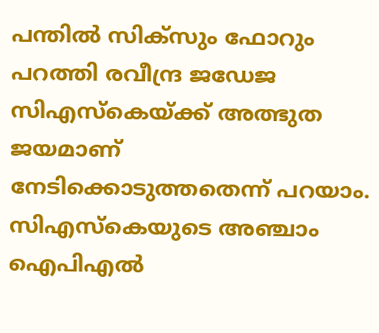പന്തില്‍ സിക്‌സും ഫോറും പറത്തി രവീന്ദ്ര ജഡേജ സിഎസ്‌കെയ്ക്ക് അത്ഭുത ജയമാണ് നേടിക്കൊടുത്തതെന്ന് പറയാം. സിഎസ്‌കെയുടെ അഞ്ചാം ഐപിഎല്‍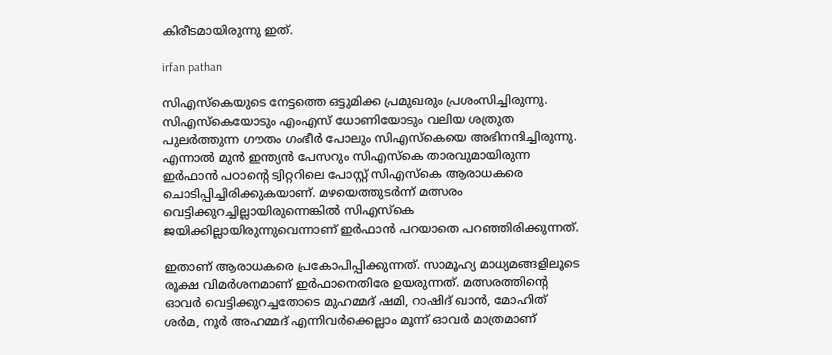കിരീടമായിരുന്നു ഇത്.

irfan pathan

സിഎസ്‌കെയുടെ നേട്ടത്തെ ഒട്ടുമിക്ക പ്രമുഖരും പ്രശംസിച്ചിരുന്നു. സിഎസ്‌കെയോടും എംഎസ് ധോണിയോടും വലിയ ശത്രുത പുലര്‍ത്തുന്ന ഗൗതം ഗംഭീര്‍ പോലും സിഎസ്‌കെയെ അഭിനന്ദിച്ചിരുന്നു. എന്നാല്‍ മുന്‍ ഇന്ത്യന്‍ പേസറും സിഎസ്‌കെ താരവുമായിരുന്ന ഇര്‍ഫാന്‍ പഠാന്റെ ട്വിറ്ററിലെ പോസ്റ്റ് സിഎസ്‌കെ ആരാധകരെ ചൊടിപ്പിച്ചിരിക്കുകയാണ്. മഴയെത്തുടര്‍ന്ന് മത്സരം വെട്ടിക്കുറച്ചില്ലായിരുന്നെങ്കില്‍ സിഎസ്‌കെ ജയിക്കില്ലായിരുന്നുവെന്നാണ് ഇര്‍ഫാന്‍ പറയാതെ പറഞ്ഞിരിക്കുന്നത്.

ഇതാണ് ആരാധകരെ പ്രകോപിപ്പിക്കുന്നത്. സാമൂഹ്യ മാധ്യമങ്ങളിലൂടെ രൂക്ഷ വിമര്‍ശനമാണ് ഇര്‍ഫാനെതിരേ ഉയരുന്നത്. മത്സരത്തിന്റെ ഓവര്‍ വെട്ടിക്കുറച്ചതോടെ മുഹമ്മദ് ഷമി, റാഷിദ് ഖാന്‍, മോഹിത് ശര്‍മ, നൂര്‍ അഹമ്മദ് എന്നിവര്‍ക്കെല്ലാം മൂന്ന് ഓവര്‍ മാത്രമാണ്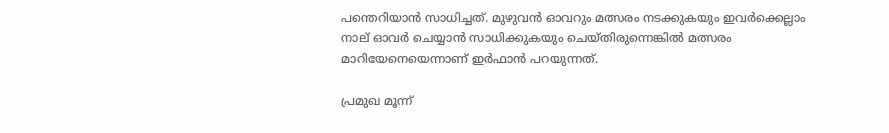പന്തെറിയാന്‍ സാധിച്ചത്. മുഴുവന്‍ ഓവറും മത്സരം നടക്കുകയും ഇവര്‍ക്കെല്ലാം നാല് ഓവര്‍ ചെയ്യാന്‍ സാധിക്കുകയും ചെയ്തിരുന്നെങ്കില്‍ മത്സരം മാറിയേനെയെന്നാണ് ഇര്‍ഫാന്‍ പറയുന്നത്.

പ്രമുഖ മൂന്ന്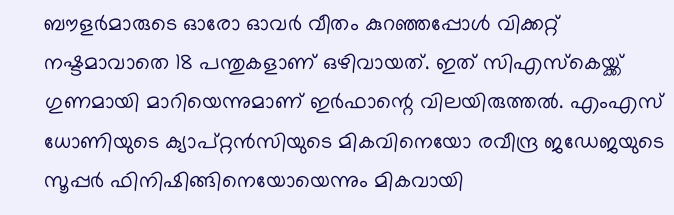ബൗളര്‍മാരുടെ ഓരോ ഓവര്‍ വീതം കുറഞ്ഞപ്പോള്‍ വിക്കറ്റ് നഷ്ടമാവാതെ 18 പന്തുകളാണ് ഒഴിവായത്. ഇത് സിഎസ്‌കെയ്ക്ക് ഗുണമായി മാറിയെന്നുമാണ് ഇര്‍ഫാന്റെ വിലയിരുത്തല്‍. എംഎസ് ധോണിയുടെ ക്യാപ്റ്റന്‍സിയുടെ മികവിനെയോ രവീന്ദ്ര ജഡേജയുടെ സൂപ്പര്‍ ഫിനിഷിങ്ങിനെയോയെന്നും മികവായി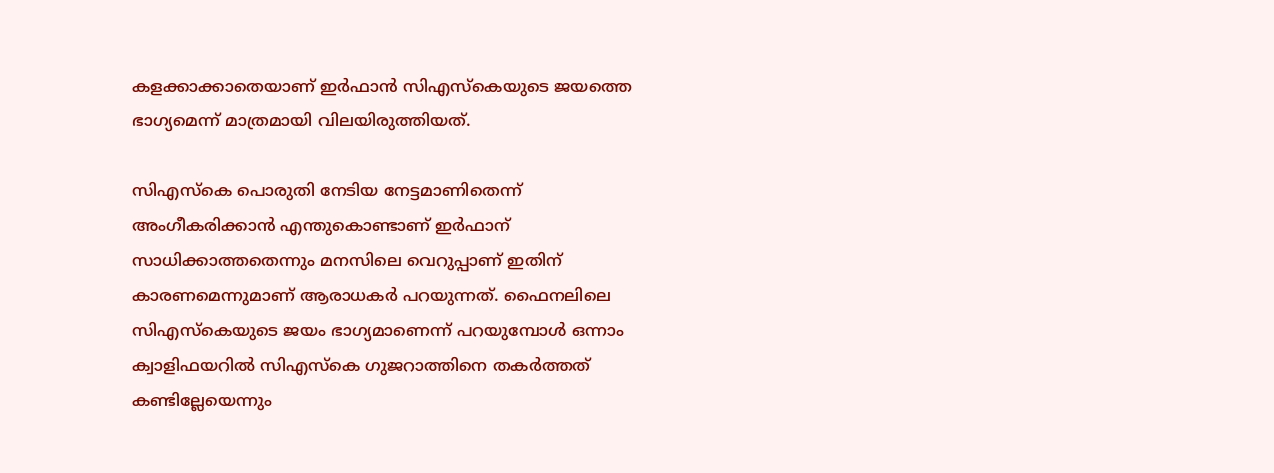കളക്കാക്കാതെയാണ് ഇര്‍ഫാന്‍ സിഎസ്‌കെയുടെ ജയത്തെ ഭാഗ്യമെന്ന് മാത്രമായി വിലയിരുത്തിയത്.

സിഎസ്‌കെ പൊരുതി നേടിയ നേട്ടമാണിതെന്ന് അംഗീകരിക്കാന്‍ എന്തുകൊണ്ടാണ് ഇര്‍ഫാന് സാധിക്കാത്തതെന്നും മനസിലെ വെറുപ്പാണ് ഇതിന് കാരണമെന്നുമാണ് ആരാധകര്‍ പറയുന്നത്. ഫൈനലിലെ സിഎസ്‌കെയുടെ ജയം ഭാഗ്യമാണെന്ന് പറയുമ്പോള്‍ ഒന്നാം ക്വാളിഫയറില്‍ സിഎസ്‌കെ ഗുജറാത്തിനെ തകര്‍ത്തത് കണ്ടില്ലേയെന്നും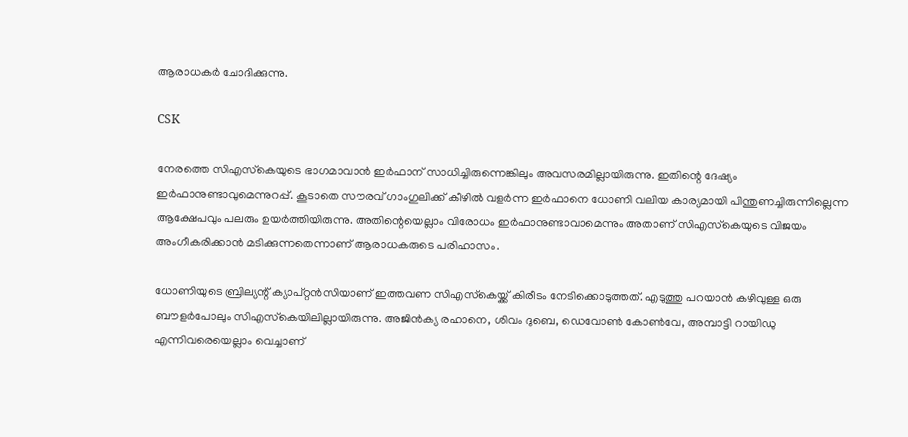ആരാധകര്‍ ചോദിക്കുന്നു.

CSK

നേരത്തെ സിഎസ്‌കെയുടെ ഭാഗമാവാന്‍ ഇര്‍ഫാന് സാധിച്ചിരുന്നെങ്കിലും അവസരമില്ലായിരുന്നു. ഇതിന്റെ ദേഷ്യം ഇര്‍ഫാനുണ്ടാവുമെന്നുറപ്പ്. കൂടാതെ സൗരവ് ഗാംഗുലിക്ക് കീഴില്‍ വളര്‍ന്ന ഇര്‍ഫാനെ ധോണി വലിയ കാര്യമായി പിന്തുണച്ചിരുന്നില്ലെന്ന ആക്ഷേപവും പലരും ഉയര്‍ത്തിയിരുന്നു. അതിന്റെയെല്ലാം വിരോധം ഇര്‍ഫാനുണ്ടാവാമെന്നും അതാണ് സിഎസ്‌കെയുടെ വിജയം അംഗീകരിക്കാന്‍ മടിക്കുന്നതെന്നാണ് ആരാധകരുടെ പരിഹാസം.

ധോണിയുടെ ബ്രില്യന്റ് ക്യാപ്റ്റന്‍സിയാണ് ഇത്തവണ സിഎസ്‌കെയ്ക്ക് കിരീടം നേടിക്കൊടുത്തത്. എടുത്തു പറയാന്‍ കഴിവുള്ള ഒരു ബൗളര്‍പോലും സിഎസ്‌കെയിലില്ലായിരുന്നു. അജിന്‍ക്യ രഹാനെ, ശിവം ദുബെ, ഡെവോണ്‍ കോണ്‍വേ, അമ്പാട്ടി റായിഡു എന്നിവരെയെല്ലാം വെച്ചാണ്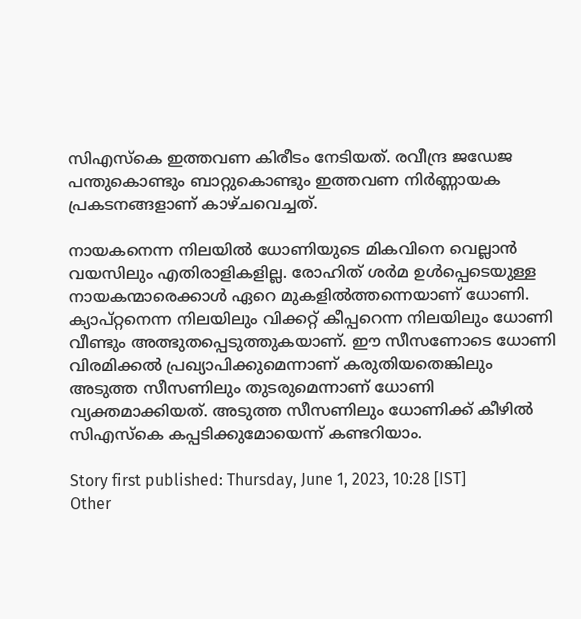സിഎസ്‌കെ ഇത്തവണ കിരീടം നേടിയത്. രവീന്ദ്ര ജഡേജ പന്തുകൊണ്ടും ബാറ്റുകൊണ്ടും ഇത്തവണ നിര്‍ണ്ണായക പ്രകടനങ്ങളാണ് കാഴ്ചവെച്ചത്.

നായകനെന്ന നിലയില്‍ ധോണിയുടെ മികവിനെ വെല്ലാന്‍ വയസിലും എതിരാളികളില്ല. രോഹിത് ശര്‍മ ഉള്‍പ്പെടെയുള്ള നായകന്മാരെക്കാള്‍ ഏറെ മുകളില്‍ത്തന്നെയാണ് ധോണി. ക്യാപ്റ്റനെന്ന നിലയിലും വിക്കറ്റ് കീപ്പറെന്ന നിലയിലും ധോണി വീണ്ടും അത്ഭുതപ്പെടുത്തുകയാണ്. ഈ സീസണോടെ ധോണി വിരമിക്കല്‍ പ്രഖ്യാപിക്കുമെന്നാണ് കരുതിയതെങ്കിലും അടുത്ത സീസണിലും തുടരുമെന്നാണ് ധോണി വ്യക്തമാക്കിയത്. അടുത്ത സീസണിലും ധോണിക്ക് കീഴില്‍ സിഎസ്‌കെ കപ്പടിക്കുമോയെന്ന് കണ്ടറിയാം.

Story first published: Thursday, June 1, 2023, 10:28 [IST]
Other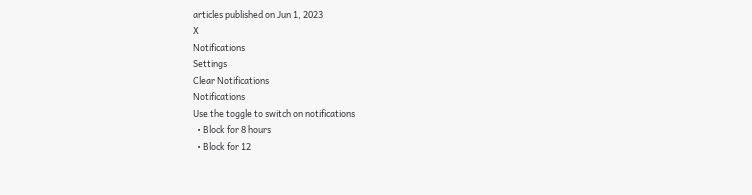articles published on Jun 1, 2023
X
Notifications
Settings
Clear Notifications
Notifications
Use the toggle to switch on notifications
  • Block for 8 hours
  • Block for 12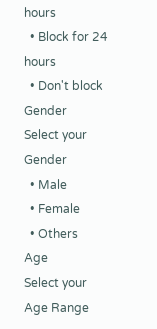hours
  • Block for 24 hours
  • Don't block
Gender
Select your Gender
  • Male
  • Female
  • Others
Age
Select your Age Range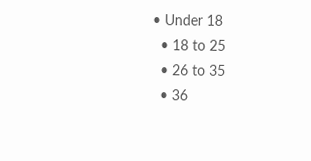• Under 18
  • 18 to 25
  • 26 to 35
  • 36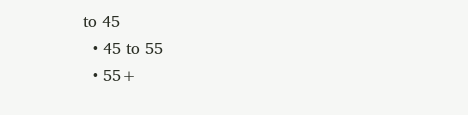to 45
  • 45 to 55
  • 55+